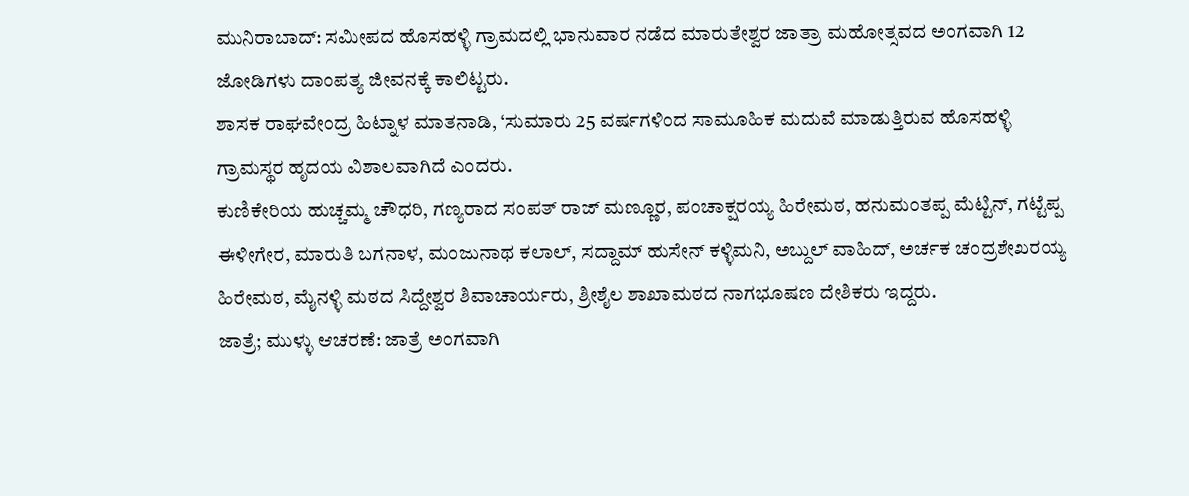ಮುನಿರಾಬಾದ್: ಸಮೀಪದ ಹೊಸಹಳ್ಳಿ ಗ್ರಾಮದಲ್ಲಿ ಭಾನುವಾರ ನಡೆದ ಮಾರುತೇಶ್ವರ ಜಾತ್ರಾ ಮಹೋತ್ಸವದ ಅಂಗವಾಗಿ 12 ಜೋಡಿಗಳು ದಾಂಪತ್ಯ ಜೀವನಕ್ಕೆ ಕಾಲಿಟ್ಟರು.
ಶಾಸಕ ರಾಘವೇಂದ್ರ ಹಿಟ್ನಾಳ ಮಾತನಾಡಿ, ‘ಸುಮಾರು 25 ವರ್ಷಗಳಿಂದ ಸಾಮೂಹಿಕ ಮದುವೆ ಮಾಡುತ್ತಿರುವ ಹೊಸಹಳ್ಳಿ ಗ್ರಾಮಸ್ಥರ ಹೃದಯ ವಿಶಾಲವಾಗಿದೆ ಎಂದರು.
ಕುಣಿಕೇರಿಯ ಹುಚ್ಚಮ್ಮ ಚೌಧರಿ, ಗಣ್ಯರಾದ ಸಂಪತ್ ರಾಜ್ ಮಣ್ಣೂರ, ಪಂಚಾಕ್ಷರಯ್ಯ ಹಿರೇಮಠ, ಹನುಮಂತಪ್ಪ ಮೆಟ್ಟಿನ್, ಗಟ್ಟೆಪ್ಪ ಈಳೀಗೇರ, ಮಾರುತಿ ಬಗನಾಳ, ಮಂಜುನಾಥ ಕಲಾಲ್, ಸದ್ದಾಮ್ ಹುಸೇನ್ ಕಳ್ಳಿಮನಿ, ಅಬ್ದುಲ್ ವಾಹಿದ್, ಅರ್ಚಕ ಚಂದ್ರಶೇಖರಯ್ಯ ಹಿರೇಮಠ, ಮೈನಳ್ಳಿ ಮಠದ ಸಿದ್ದೇಶ್ವರ ಶಿವಾಚಾರ್ಯರು, ಶ್ರೀಶೈಲ ಶಾಖಾಮಠದ ನಾಗಭೂಷಣ ದೇಶಿಕರು ಇದ್ದರು.
ಜಾತ್ರೆ; ಮುಳ್ಳು ಆಚರಣೆ: ಜಾತ್ರೆ ಅಂಗವಾಗಿ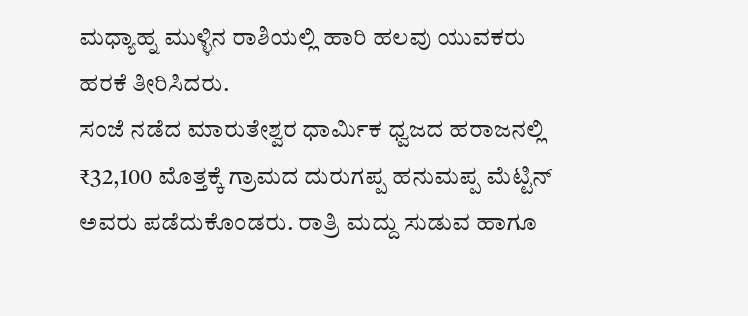ಮಧ್ಯಾಹ್ನ ಮುಳ್ಳಿನ ರಾಶಿಯಲ್ಲಿ ಹಾರಿ ಹಲವು ಯುವಕರು ಹರಕೆ ತೀರಿಸಿದರು.
ಸಂಜೆ ನಡೆದ ಮಾರುತೇಶ್ವರ ಧಾರ್ಮಿಕ ಧ್ವಜದ ಹರಾಜನಲ್ಲಿ ₹32,100 ಮೊತ್ತಕ್ಕೆ ಗ್ರಾಮದ ದುರುಗಪ್ಪ ಹನುಮಪ್ಪ ಮೆಟ್ಟಿನ್ ಅವರು ಪಡೆದುಕೊಂಡರು. ರಾತ್ರಿ ಮದ್ದು ಸುಡುವ ಹಾಗೂ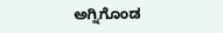ಅಗ್ನಿಗೊಂಡ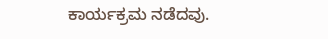ಕಾರ್ಯಕ್ರಮ ನಡೆದವು.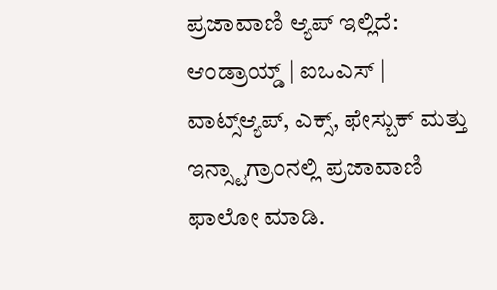ಪ್ರಜಾವಾಣಿ ಆ್ಯಪ್ ಇಲ್ಲಿದೆ: ಆಂಡ್ರಾಯ್ಡ್ | ಐಒಎಸ್ | ವಾಟ್ಸ್ಆ್ಯಪ್, ಎಕ್ಸ್, ಫೇಸ್ಬುಕ್ ಮತ್ತು ಇನ್ಸ್ಟಾಗ್ರಾಂನಲ್ಲಿ ಪ್ರಜಾವಾಣಿ ಫಾಲೋ ಮಾಡಿ.